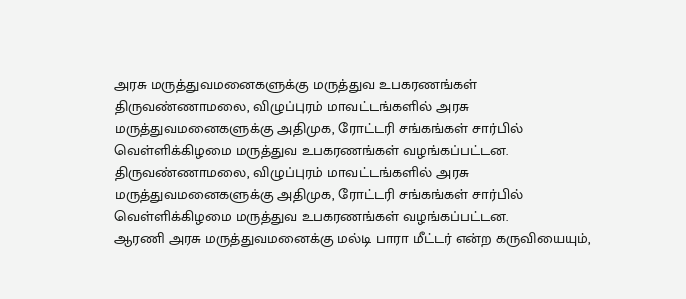அரசு மருத்துவமனைகளுக்கு மருத்துவ உபகரணங்கள்
திருவண்ணாமலை, விழுப்புரம் மாவட்டங்களில் அரசு மருத்துவமனைகளுக்கு அதிமுக, ரோட்டரி சங்கங்கள் சார்பில் வெள்ளிக்கிழமை மருத்துவ உபகரணங்கள் வழங்கப்பட்டன.
திருவண்ணாமலை, விழுப்புரம் மாவட்டங்களில் அரசு மருத்துவமனைகளுக்கு அதிமுக, ரோட்டரி சங்கங்கள் சார்பில் வெள்ளிக்கிழமை மருத்துவ உபகரணங்கள் வழங்கப்பட்டன.
ஆரணி அரசு மருத்துவமனைக்கு மல்டி பாரா மீட்டர் என்ற கருவியையும்,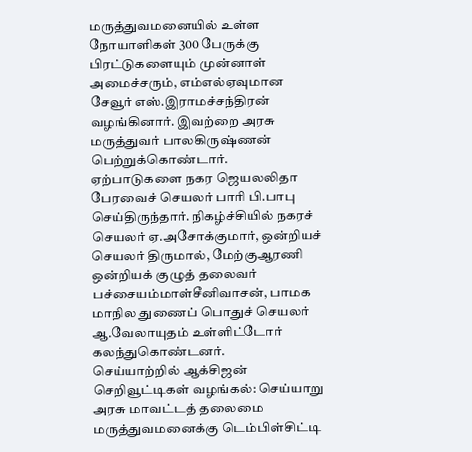மருத்துவமனையில் உள்ள நோயாளிகள் 300 பேருக்கு பிரட்டுகளையும் முன்னாள் அமைச்சரும், எம்எல்ஏவுமான சேவூர் எஸ்.இராமச்சந்திரன் வழங்கினார். இவற்றை அரசு மருத்துவர் பாலகிருஷ்ணன் பெற்றுக்கொண்டார்.
ஏற்பாடுகளை நகர ஜெயலலிதா பேரவைச் செயலர் பாரி பி.பாபு செய்திருந்தார். நிகழ்ச்சியில் நகரச் செயலர் ஏ.அசோக்குமார், ஒன்றியச் செயலர் திருமால், மேற்குஆரணி ஒன்றியக் குழுத் தலைவர் பச்சையம்மாள்சீனிவாசன், பாமக மாநில துணைப் பொதுச் செயலர் ஆ.வேலாயுதம் உள்ளிட்டோர் கலந்துகொண்டனர்.
செய்யாற்றில் ஆக்சிஜன் செறிவூட்டிகள் வழங்கல்: செய்யாறு அரசு மாவட்டத் தலைமை மருத்துவமனைக்கு டெம்பிள்சிட்டி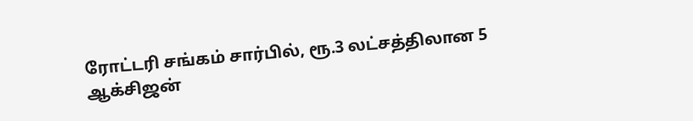ரோட்டரி சங்கம் சார்பில், ரூ.3 லட்சத்திலான 5 ஆக்சிஜன்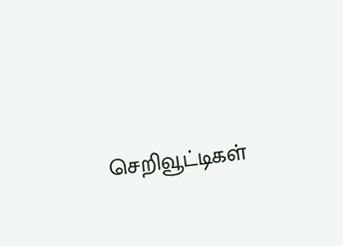செறிவூட்டிகள்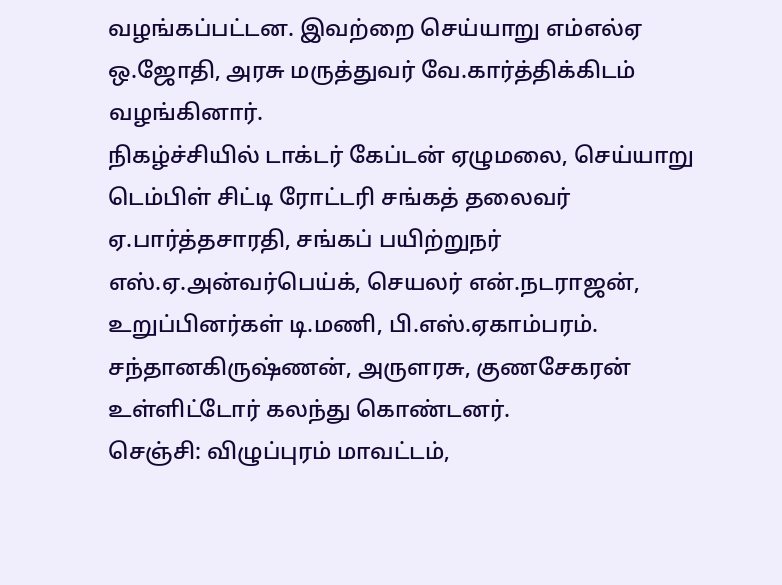வழங்கப்பட்டன. இவற்றை செய்யாறு எம்எல்ஏ ஒ.ஜோதி, அரசு மருத்துவர் வே.கார்த்திக்கிடம் வழங்கினார்.
நிகழ்ச்சியில் டாக்டர் கேப்டன் ஏழுமலை, செய்யாறு டெம்பிள் சிட்டி ரோட்டரி சங்கத் தலைவர் ஏ.பார்த்தசாரதி, சங்கப் பயிற்றுநர் எஸ்.ஏ.அன்வர்பெய்க், செயலர் என்.நடராஜன், உறுப்பினர்கள் டி.மணி, பி.எஸ்.ஏகாம்பரம். சந்தானகிருஷ்ணன், அருளரசு, குணசேகரன் உள்ளிட்டோர் கலந்து கொண்டனர்.
செஞ்சி: விழுப்புரம் மாவட்டம்,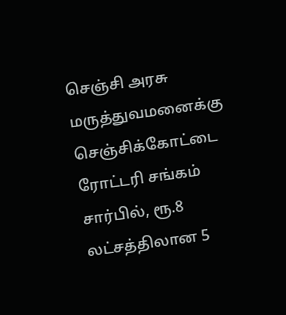செஞ்சி அரசு மருத்துவமனைக்கு செஞ்சிக்கோட்டை ரோட்டரி சங்கம் சார்பில், ரூ.8 லட்சத்திலான 5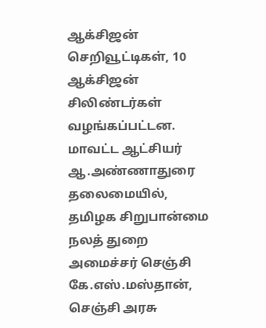ஆக்சிஜன் செறிவூட்டிகள், 10 ஆக்சிஜன் சிலிண்டர்கள் வழங்கப்பட்டன.
மாவட்ட ஆட்சியர் ஆ.அண்ணாதுரை தலைமையில், தமிழக சிறுபான்மை நலத் துறை அமைச்சர் செஞ்சி கே.எஸ்.மஸ்தான், செஞ்சி அரசு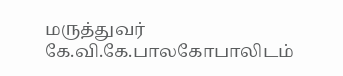மருத்துவர் கே.வி.கே.பாலகோபாலிடம்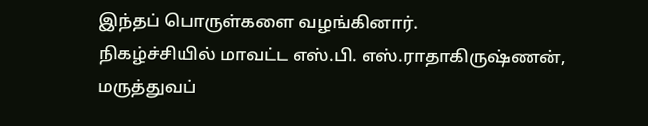இந்தப் பொருள்களை வழங்கினார்.
நிகழ்ச்சியில் மாவட்ட எஸ்.பி. எஸ்.ராதாகிருஷ்ணன், மருத்துவப்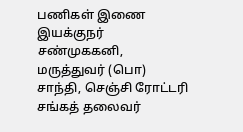பணிகள் இணை இயக்குநர் சண்முககனி, மருத்துவர் (பொ) சாந்தி, செஞ்சி ரோட்டரி சங்கத் தலைவர்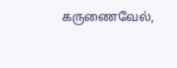கருணைவேல்,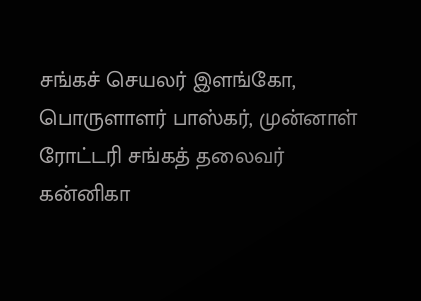சங்கச் செயலர் இளங்கோ, பொருளாளர் பாஸ்கர், முன்னாள் ரோட்டரி சங்கத் தலைவர் கன்னிகா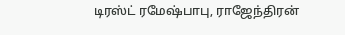டிரஸ்ட் ரமேஷ்பாபு, ராஜேந்திரன்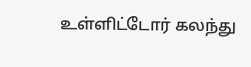உள்ளிட்டோர் கலந்து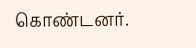கொண்டனர்.